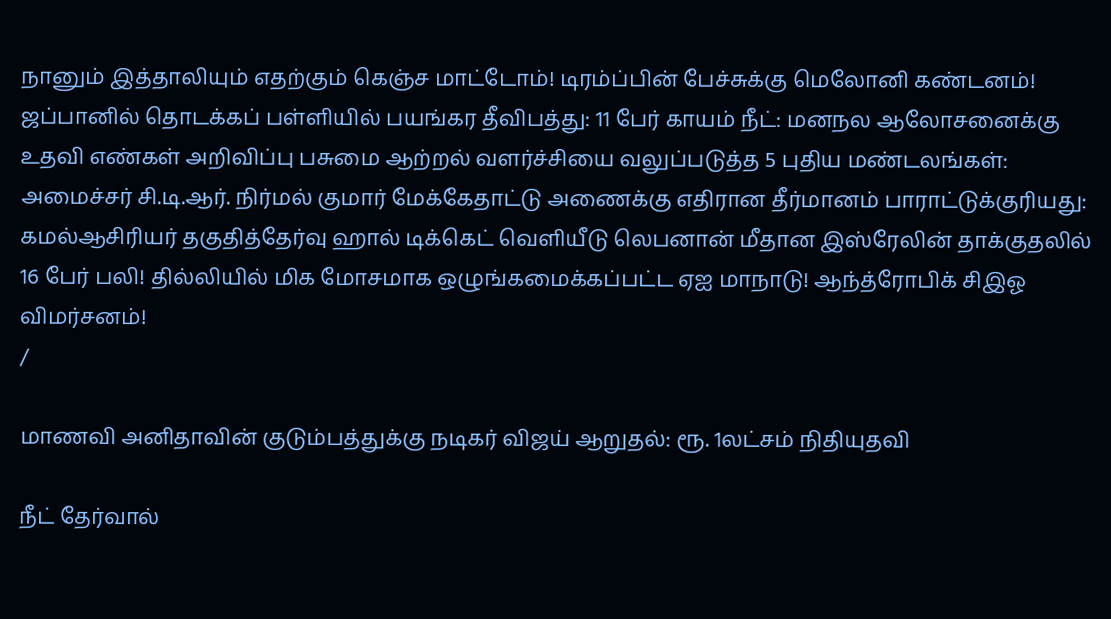நானும் இத்தாலியும் எதற்கும் கெஞ்ச மாட்டோம்! டிரம்ப்பின் பேச்சுக்கு மெலோனி கண்டனம்! ஜப்பானில் தொடக்கப் பள்ளியில் பயங்கர தீவிபத்து: 11 பேர் காயம் நீட்: மனநல ஆலோசனைக்கு உதவி எண்கள் அறிவிப்பு பசுமை ஆற்றல் வளர்ச்சியை வலுப்படுத்த 5 புதிய மண்டலங்கள்: அமைச்சர் சி.டி.ஆர். நிர்மல் குமார் மேக்கேதாட்டு அணைக்கு எதிரான தீர்மானம் பாராட்டுக்குரியது: கமல்ஆசிரியர் தகுதித்தேர்வு ஹால் டிக்கெட் வெளியீடு லெபனான் மீதான இஸ்ரேலின் தாக்குதலில் 16 பேர் பலி! தில்லியில் மிக மோசமாக ஒழுங்கமைக்கப்பட்ட ஏஐ மாநாடு! ஆந்த்ரோபிக் சிஇஓ விமர்சனம்!
/

மாணவி அனிதாவின் குடும்பத்துக்கு நடிகர் விஜய் ஆறுதல்: ரூ. 1லட்சம் நிதியுதவி

நீட் தேர்வால்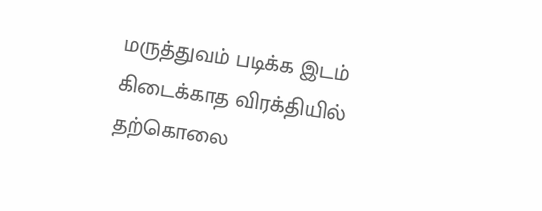மருத்துவம் படிக்க இடம் கிடைக்காத விரக்தியில் தற்கொலை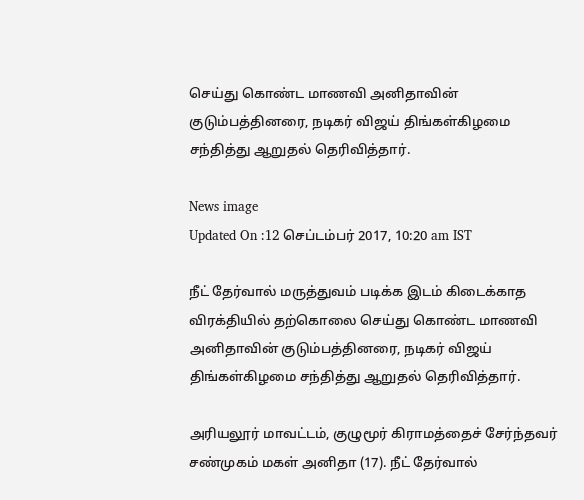செய்து கொண்ட மாணவி அனிதாவின் குடும்பத்தினரை, நடிகர் விஜய் திங்கள்கிழமை சந்தித்து ஆறுதல் தெரிவித்தார்.

News image
Updated On :12 செப்டம்பர் 2017, 10:20 am IST

நீட் தேர்வால் மருத்துவம் படிக்க இடம் கிடைக்காத விரக்தியில் தற்கொலை செய்து கொண்ட மாணவி அனிதாவின் குடும்பத்தினரை, நடிகர் விஜய் திங்கள்கிழமை சந்தித்து ஆறுதல் தெரிவித்தார்.

அரியலூர் மாவட்டம், குழுமூர் கிராமத்தைச் சேர்ந்தவர் சண்முகம் மகள் அனிதா (17). நீட் தேர்வால்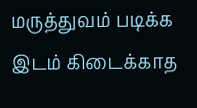மருத்துவம் படிக்க இடம் கிடைக்காத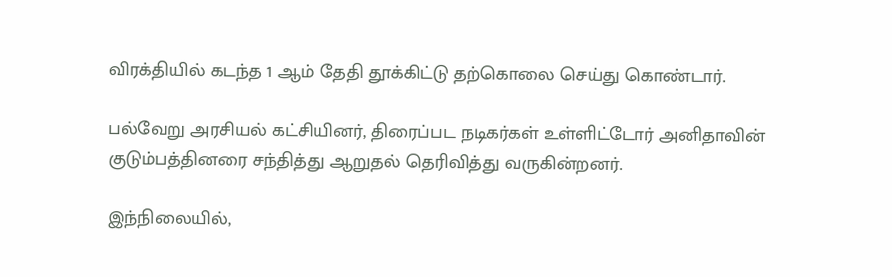விரக்தியில் கடந்த 1 ஆம் தேதி தூக்கிட்டு தற்கொலை செய்து கொண்டார்.

பல்வேறு அரசியல் கட்சியினர், திரைப்பட நடிகர்கள் உள்ளிட்டோர் அனிதாவின் குடும்பத்தினரை சந்தித்து ஆறுதல் தெரிவித்து வருகின்றனர்.

இந்நிலையில்,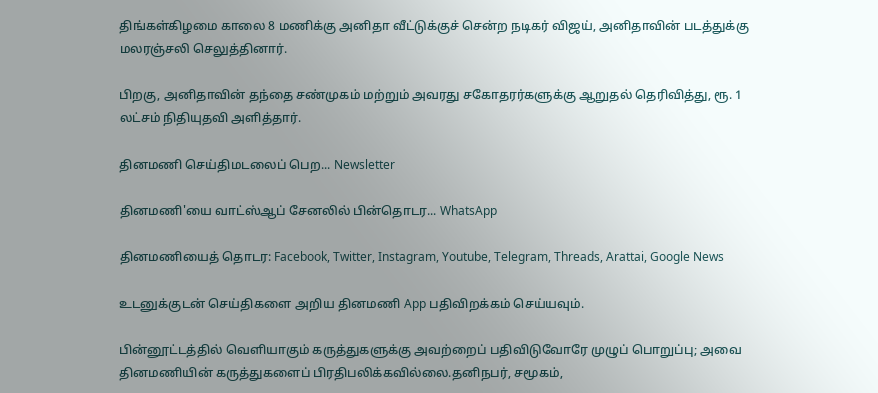திங்கள்கிழமை காலை 8 மணிக்கு அனிதா வீட்டுக்குச் சென்ற நடிகர் விஜய், அனிதாவின் படத்துக்கு மலரஞ்சலி செலுத்தினார்.

பிறகு, அனிதாவின் தந்தை சண்முகம் மற்றும் அவரது சகோதரர்களுக்கு ஆறுதல் தெரிவித்து, ரூ. 1 லட்சம் நிதியுதவி அளித்தார்.

தினமணி செய்திமடலைப் பெற... Newsletter

தினமணி'யை வாட்ஸ்ஆப் சேனலில் பின்தொடர... WhatsApp

தினமணியைத் தொடர: Facebook, Twitter, Instagram, Youtube, Telegram, Threads, Arattai, Google News

உடனுக்குடன் செய்திகளை அறிய தினமணி App பதிவிறக்கம் செய்யவும்.

பின்னூட்டத்தில் வெளியாகும் கருத்துகளுக்கு அவற்றைப் பதிவிடுவோரே முழுப் பொறுப்பு; அவை தினமணியின் கருத்துகளைப் பிரதிபலிக்கவில்லை.தனிநபர், சமூகம்,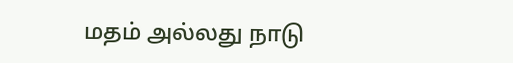மதம் அல்லது நாடு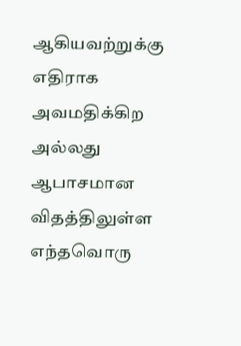ஆகியவற்றுக்கு எதிராக அவமதிக்கிற அல்லது ஆபாசமான விதத்திலுள்ள எந்தவொரு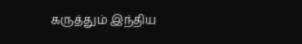கருத்தும் இந்திய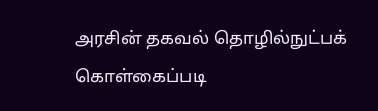அரசின் தகவல் தொழில்நுட்பக் கொள்கைப்படி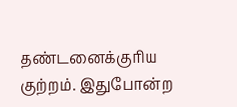தண்டனைக்குரிய குற்றம். இதுபோன்ற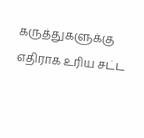கருத்துகளுக்கு எதிராக உரிய சட்ட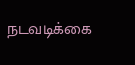நடவடிக்கை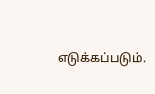எடுக்கப்படும்.